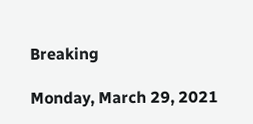Breaking

Monday, March 29, 2021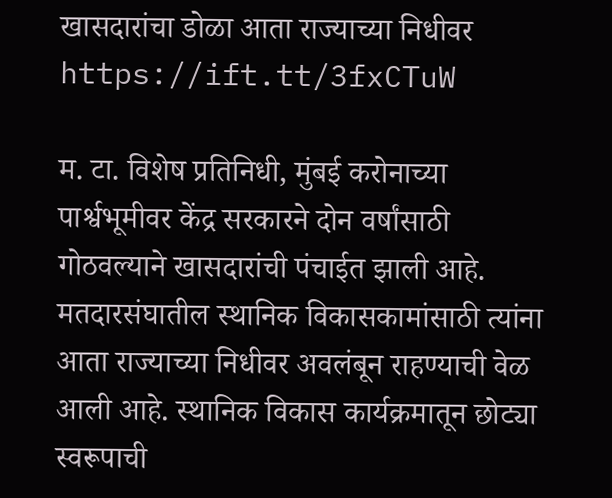खासदारांचा डोळा आता राज्याच्या निधीवर https://ift.tt/3fxCTuW

म. टा. विशेष प्रतिनिधी, मुंबई करोनाच्या पार्श्वभूमीवर केंद्र सरकारने दोन वर्षांसाठी गोठवल्याने खासदारांची पंचाईत झाली आहे. मतदारसंघातील स्थानिक विकासकामांसाठी त्यांना आता राज्याच्या निधीवर अवलंबून राहण्याची वेळ आली आहे. स्थानिक विकास कार्यक्रमातून छोट्या स्वरूपाची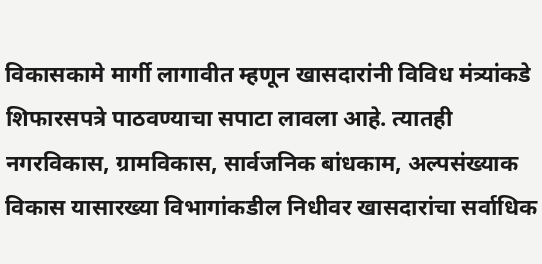विकासकामे मार्गी लागावीत म्हणून खासदारांनी विविध मंत्र्यांकडे शिफारसपत्रे पाठवण्याचा सपाटा लावला आहे. त्यातही नगरविकास, ग्रामविकास, सार्वजनिक बांधकाम, अल्पसंख्याक विकास यासारख्या विभागांकडील निधीवर खासदारांचा सर्वाधिक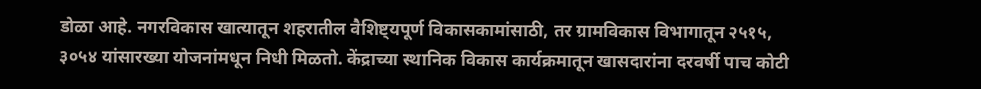डोळा आहे. नगरविकास खात्यातून शहरातील वैशिष्ट्यपूर्ण विकासकामांसाठी, तर ग्रामविकास विभागातून २५१५, ३०५४ यांसारख्या योजनांमधून निधी मिळतो. केंद्राच्या स्थानिक विकास कार्यक्रमातून खासदारांना दरवर्षी पाच कोटी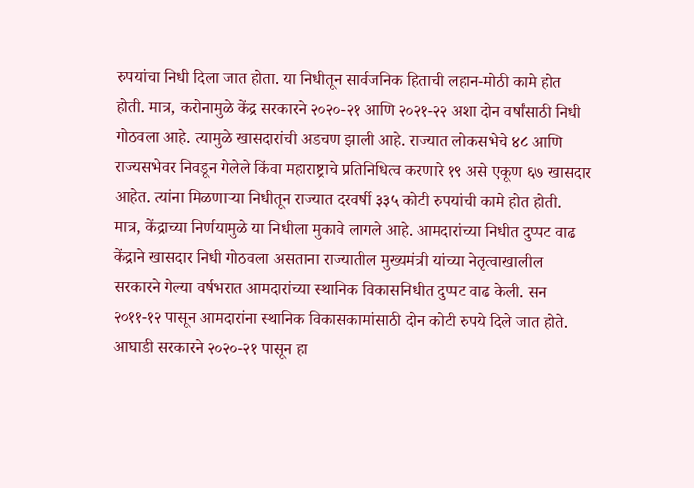रुपयांचा निधी दिला जात होता. या निधीतून सार्वजनिक हिताची लहान-मोठी कामे होत होती. मात्र, करोनामुळे केंद्र सरकारने २०२०-२१ आणि २०२१-२२ अशा दोन वर्षांसाठी निधी गोठवला आहे. त्यामुळे खासदारांची अडचण झाली आहे. राज्यात लोकसभेचे ४८ आणि राज्यसभेवर निवडून गेलेले किंवा महाराष्ट्राचे प्रतिनिधित्व करणारे १९ असे एकूण ६७ खासदार आहेत. त्यांना मिळणाऱ्या निधीतून राज्यात दरवर्षी ३३५ कोटी रुपयांची कामे होत होती. मात्र, केंद्राच्या निर्णयामुळे या निधीला मुकावे लागले आहे. आमदारांच्या निधीत दुप्पट वाढ केंद्राने खासदार निधी गोठवला असताना राज्यातील मुख्यमंत्री यांच्या नेतृत्वाखालील सरकारने गेल्या वर्षभरात आमदारांच्या स्थानिक विकासनिधीत दुप्पट वाढ केली. सन २०११-१२ पासून आमदारांना स्थानिक विकासकामांसाठी दोन कोटी रुपये दिले जात होते. आघाडी सरकारने २०२०-२१ पासून हा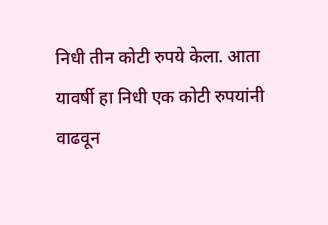निधी तीन कोटी रुपये केला. आता यावर्षी हा निधी एक कोटी रुपयांनी वाढवून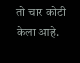तो चार कोटी केला आहे.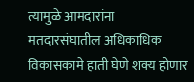त्यामुळे आमदारांना मतदारसंघातील अधिकाधिक विकासकामे हाती घेणे शक्य होणार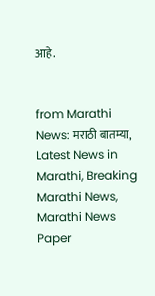आहे.


from Marathi News: मराठी बातम्या, Latest News in Marathi, Breaking Marathi News, Marathi News Paper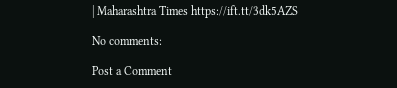| Maharashtra Times https://ift.tt/3dk5AZS

No comments:

Post a Comment